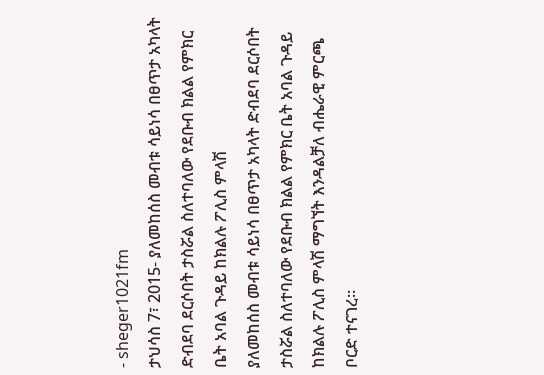- sheger1021fm
ታህሳስ 7፣ 2015- ያለመከሰስ መብቱ ሳይነሳ በፀጥታ አካላት ድብደባ ደርሶበት ታስሯል ስለተባለው የደቡብ ክልል የምክር ቤት አባል ጉዳይ ከክልሉ ፖሊስ ምላሽ
ያለመከሰስ መብቱ ሳይነሳ በፀጥታ አካላት ድብደባ ደርሶበት ታስሯል ስለተባለው የደቡብ ክልል የምክር ቤት አባል ጉዳይ ከክልሉ ፖሊስ ምላሽ ማግኘት እንዳልቻለ ብሔራዊ ምርጫ ቦርድ ተናገረ፡፡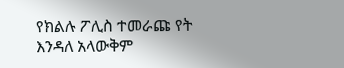የክልሉ ፖሊስ ተመራጩ የት እንዳለ አላውቅም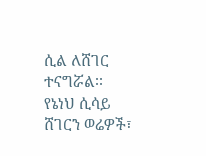ሲል ለሸገር ተናግሯል፡፡
የኔነህ ሲሳይ
ሸገርን ወሬዎች፣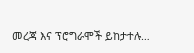መረጃ እና ፕሮግራሞች ይከታተሉ…